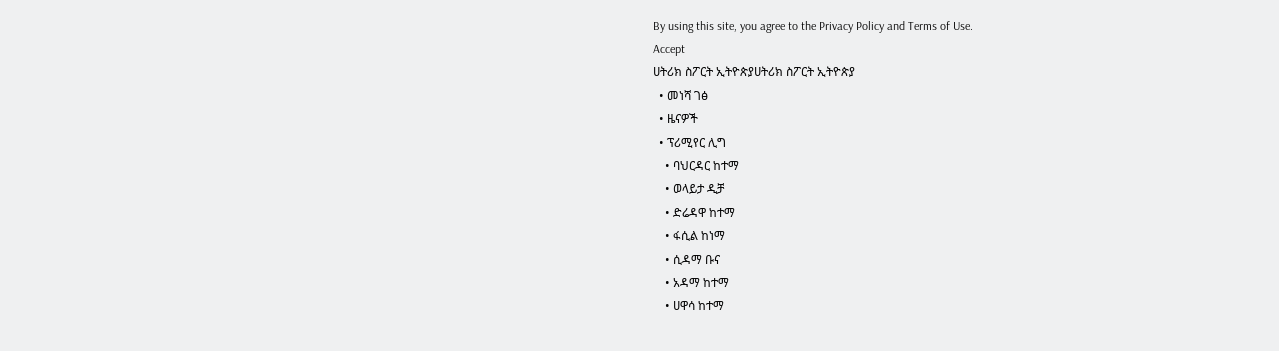By using this site, you agree to the Privacy Policy and Terms of Use.
Accept
ሀትሪክ ስፖርት ኢትዮጵያሀትሪክ ስፖርት ኢትዮጵያ
  • መነሻ ገፅ
  • ዜናዎች
  • ፕሪሚየር ሊግ
    • ባህርዳር ከተማ
    • ወላይታ ዲቻ
    • ድሬዳዋ ከተማ
    • ፋሲል ከነማ
    • ሲዳማ ቡና
    • አዳማ ከተማ
    • ሀዋሳ ከተማ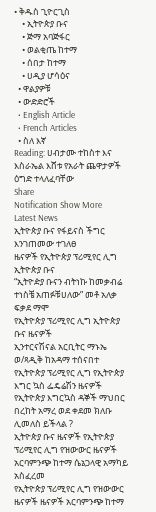• ቅዱስ ጊዮርጊስ
    • ኢትዮጵያ ቡና
    • ጅማ አባጅፋር
    • ወልቂጤ ከተማ
    • ሰበታ ከተማ
    • ሀዲያ ሆሳዕና
  • ዋልያዎቹ
  • ውድድሮች
  • English Article
  • French Articles
  • ስለ እኛ
Reading: ሀብታሙ ተከስተ እና እስራኤል እሸቱ የአራት ጨዋታዎች ዕግድ ተላለፈባቸው
Share
Notification Show More
Latest News
ኢትዮጵያ ቡና የፋይናስ ችግር እንገጠመው ተገለፀ
ዜናዎች የኢትዮጵያ ፕሪሚየር ሊግ ኢትዮጵያ ቡና
“ኢትዮዽያ ቡናን ብትነኩ ከመቃብሬ ተነስቼ አጠፉቹሀለው” መቶ አለቃ ፍቃደ ማሞ
የኢትዮጵያ ፕሪሚየር ሊግ ኢትዮጵያ ቡና ዜናዎች
ኢንተርናሽናል አርቢትር ማኑኤ ወ/ጻዲቅ ከአዳማ ተሰናበተ
የኢትዮጵያ ፕሪሚየር ሊግ የኢትዮጵያ እግር ኳስ ፌዴሬሽን ዜናዎች የኢትዮጵያ እግርኳስ ዳኞች ማህበር
በረከት አማረ ወደ ቀደመ ክለቡ ሊመለስ ይችላል ?
ኢትዮጵያ ቡና ዜናዎች የኢትዮጵያ ፕሪሚየር ሊግ የዝውውር ዜናዎች
አርባምንጭ ከተማ ሴኔጋላዊ አማካይ አስፈረመ
የኢትዮጵያ ፕሪሚየር ሊግ የዝውውር ዜናዎች ዜናዎች አርባምንጭ ከተማ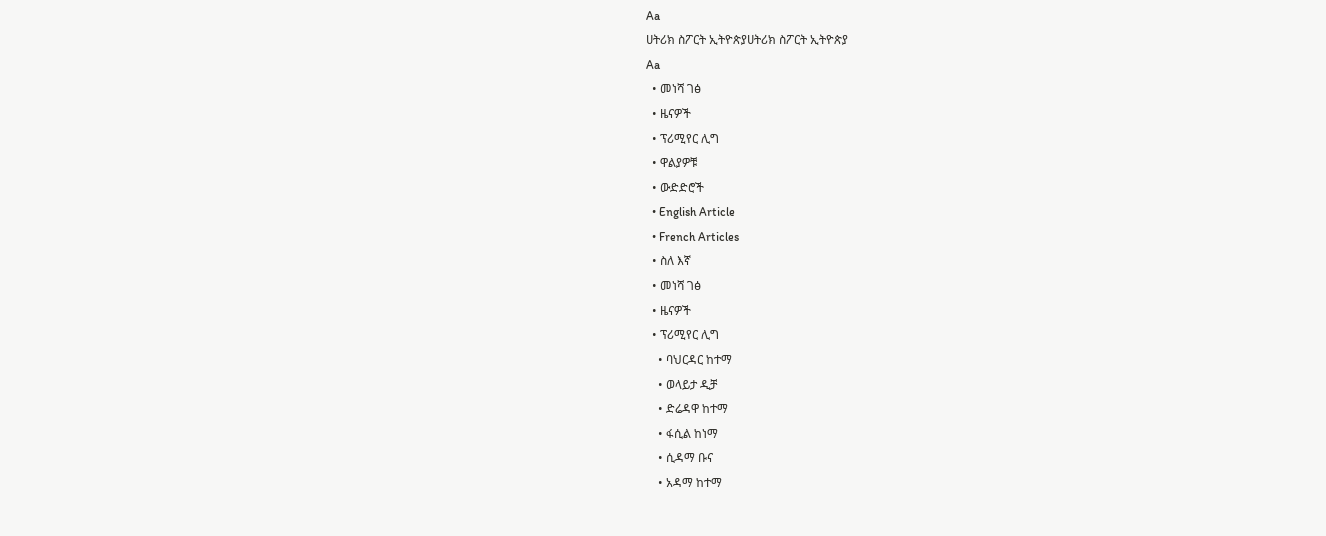Aa
ሀትሪክ ስፖርት ኢትዮጵያሀትሪክ ስፖርት ኢትዮጵያ
Aa
  • መነሻ ገፅ
  • ዜናዎች
  • ፕሪሚየር ሊግ
  • ዋልያዎቹ
  • ውድድሮች
  • English Article
  • French Articles
  • ስለ እኛ
  • መነሻ ገፅ
  • ዜናዎች
  • ፕሪሚየር ሊግ
    • ባህርዳር ከተማ
    • ወላይታ ዲቻ
    • ድሬዳዋ ከተማ
    • ፋሲል ከነማ
    • ሲዳማ ቡና
    • አዳማ ከተማ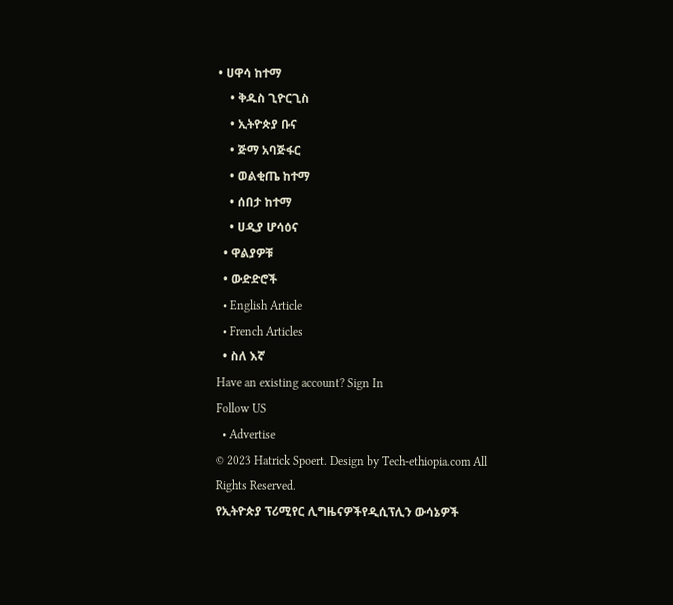• ሀዋሳ ከተማ
    • ቅዱስ ጊዮርጊስ
    • ኢትዮጵያ ቡና
    • ጅማ አባጅፋር
    • ወልቂጤ ከተማ
    • ሰበታ ከተማ
    • ሀዲያ ሆሳዕና
  • ዋልያዎቹ
  • ውድድሮች
  • English Article
  • French Articles
  • ስለ እኛ
Have an existing account? Sign In
Follow US
  • Advertise
© 2023 Hatrick Spoert. Design by Tech-ethiopia.com All Rights Reserved.
የኢትዮጵያ ፕሪሚየር ሊግዜናዎችየዲሲፕሊን ውሳኔዎች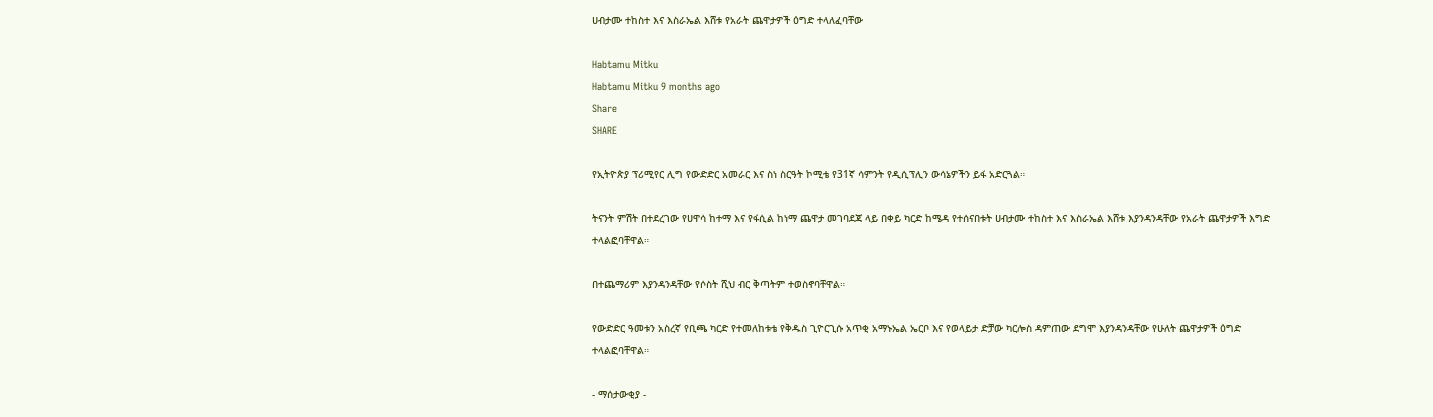ሀብታሙ ተከስተ እና እስራኤል እሸቱ የአራት ጨዋታዎች ዕግድ ተላለፈባቸው

Habtamu Mitku
Habtamu Mitku 9 months ago
Share
SHARE

የኢትዮጵያ ፕሪሚየር ሊግ የውድድር አመራር እና ስነ ስርዓት ኮሚቴ የ31ኛ ሳምንት የዲሲፕሊን ውሳኔዎችን ይፋ አድርጓል።

ትናንት ምሽት በተደረገው የሀዋሳ ከተማ እና የፋሲል ከነማ ጨዋታ መገባደጃ ላይ በቀይ ካርድ ከሜዳ የተሰናበቱት ሀብታሙ ተከስተ እና እስራኤል እሸቱ እያንዳንዳቸው የአራት ጨዋታዎች እግድ ተላልፎባቸዋል።

በተጨማሪም እያንዳንዳቸው የሶስት ሺህ ብር ቅጣትም ተወስኖባቸዋል።

የውድድር ዓመቱን አስረኛ የቢጫ ካርድ የተመለከቱቴ የቅዱስ ጊዮርጊሱ አጥቂ አማኑኤል ኤርቦ እና የወላይታ ድቻው ካርሎስ ዳምጠው ደግሞ እያንዳንዳቸው የሁለት ጨዋታዎች ዕግድ ተላልፎባቸዋል።

- ማሰታውቂያ -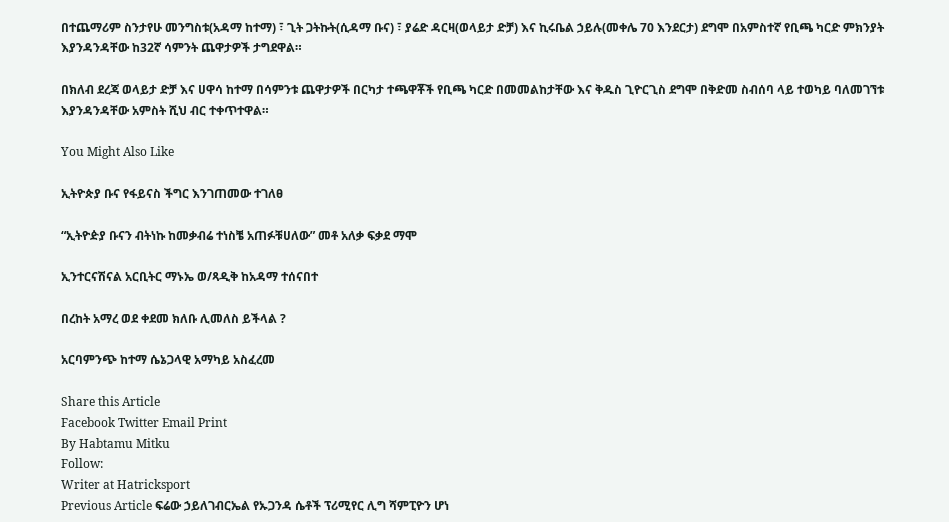በተጨማሪም ስንታየሁ መንግስቱ(አዳማ ከተማ) ፣ ጊት ጋትኩት(ሲዳማ ቡና) ፣ ያሬድ ዳርዛ(ወላይታ ድቻ) እና ኪሩቤል ኃይሉ(መቀሌ 70 እንደርታ) ደግሞ በአምስተኛ የቢጫ ካርድ ምክንያት እያንዳንዳቸው ከ32ኛ ሳምንት ጨዋታዎች ታግደዋል።

በክለብ ደረጃ ወላይታ ድቻ እና ሀዋሳ ከተማ በሳምንቱ ጨዋታዎች በርካታ ተጫዋቾች የቢጫ ካርድ በመመልከታቸው እና ቅዱስ ጊዮርጊስ ደግሞ በቅድመ ስብሰባ ላይ ተወካይ ባለመገኘቱ እያንዳንዳቸው አምስት ሺህ ብር ተቀጥተዋል።

You Might Also Like

ኢትዮጵያ ቡና የፋይናስ ችግር እንገጠመው ተገለፀ

“ኢትዮዽያ ቡናን ብትነኩ ከመቃብሬ ተነስቼ አጠፉቹሀለው” መቶ አለቃ ፍቃደ ማሞ

ኢንተርናሽናል አርቢትር ማኑኤ ወ/ጻዲቅ ከአዳማ ተሰናበተ

በረከት አማረ ወደ ቀደመ ክለቡ ሊመለስ ይችላል ?

አርባምንጭ ከተማ ሴኔጋላዊ አማካይ አስፈረመ

Share this Article
Facebook Twitter Email Print
By Habtamu Mitku
Follow:
Writer at Hatricksport
Previous Article ፍሬው ኃይለገብርኤል የኡጋንዳ ሴቶች ፕሪሚየር ሊግ ሻምፒዮን ሆነ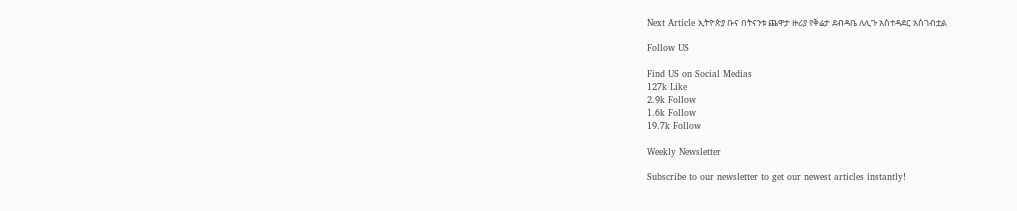Next Article ኢትዮጵያ ቡና በትናንቱ ጨዋታ ዙሪያ የቅሬታ ደብዳቤ ለሊጉ አስተዳደር አስገብቷል

Follow US

Find US on Social Medias
127k Like
2.9k Follow
1.6k Follow
19.7k Follow

Weekly Newsletter

Subscribe to our newsletter to get our newest articles instantly!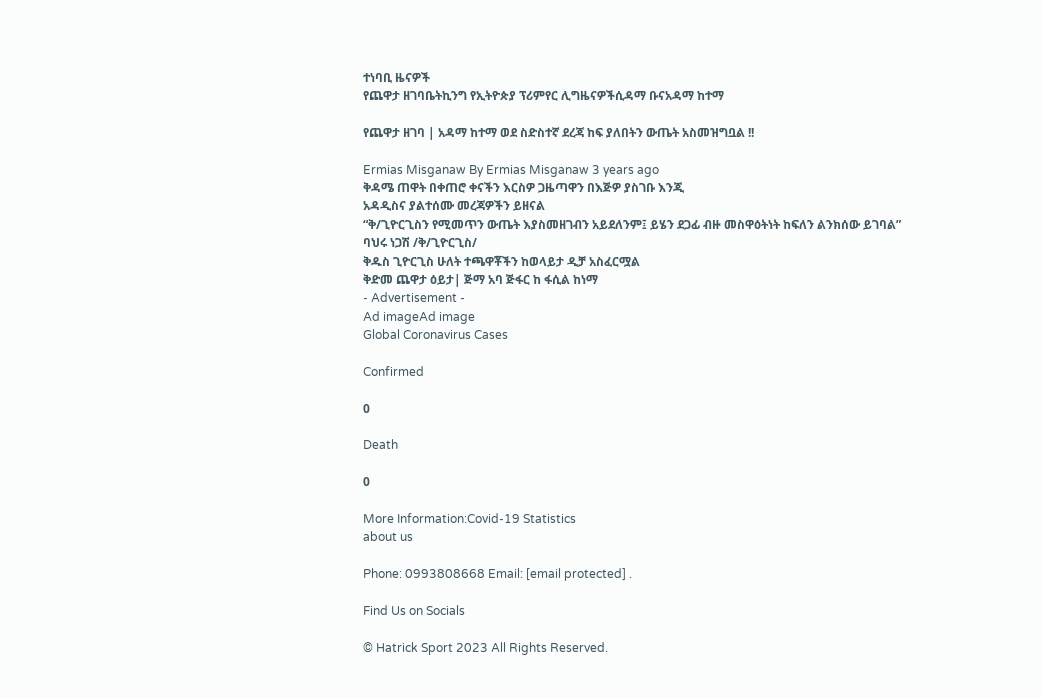ተነባቢ ዜናዎች
የጨዋታ ዘገባቤትኪንግ የኢትዮጵያ ፕሪምየር ሊግዜናዎችሲዳማ ቡናአዳማ ከተማ

የጨዋታ ዘገባ | አዳማ ከተማ ወደ ስድስተኛ ደረጃ ከፍ ያለበትን ውጤት አስመዝግቧል !!

Ermias Misganaw By Ermias Misganaw 3 years ago
ቅዳሜ ጠዋት በቀጠሮ ቀናችን እርስዎ ጋዜጣዋን በእጅዎ ያስገቡ እንጂ
አዳዲስና ያልተሰሙ መረጃዎችን ይዘናል
“ቅ/ጊዮርጊስን የሚመጥን ውጤት እያስመዘገብን አይደለንም፤ ይሄን ደጋፊ ብዙ መስዋዕትነት ከፍለን ልንክሰው ይገባል” ባህሩ ነጋሽ /ቅ/ጊዮርጊስ/
ቅዱስ ጊዮርጊስ ሁለት ተጫዋቾችን ከወላይታ ዲቻ አስፈርሟል
ቅድመ ጨዋታ ዕይታ| ጅማ አባ ጅፋር ከ ፋሲል ከነማ
- Advertisement -
Ad imageAd image
Global Coronavirus Cases

Confirmed

0

Death

0

More Information:Covid-19 Statistics
about us

Phone: 0993808668 Email: [email protected] .

Find Us on Socials

© Hatrick Sport 2023 All Rights Reserved.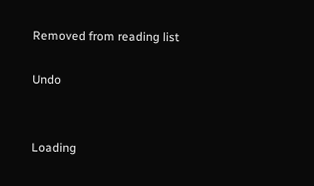Removed from reading list

Undo


Loading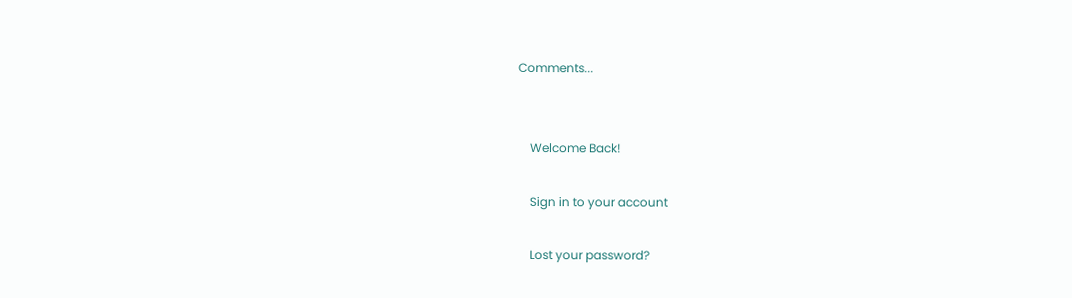Comments...


    Welcome Back!

    Sign in to your account

    Lost your password?